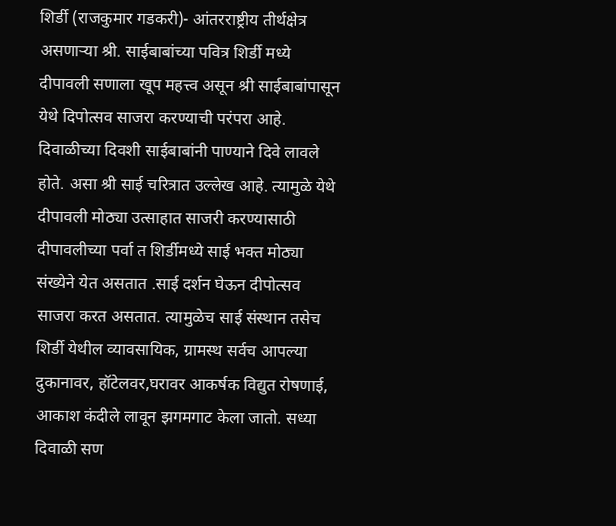शिर्डी (राजकुमार गडकरी)- आंतरराष्ट्रीय तीर्थक्षेत्र असणाऱ्या श्री. साईबाबांच्या पवित्र शिर्डी मध्ये दीपावली सणाला खूप महत्त्व असून श्री साईबाबांपासून येथे दिपोत्सव साजरा करण्याची परंपरा आहे.
दिवाळीच्या दिवशी साईबाबांनी पाण्याने दिवे लावले होते. असा श्री साई चरित्रात उल्लेख आहे. त्यामुळे येथे दीपावली मोठ्या उत्साहात साजरी करण्यासाठी दीपावलीच्या पर्वा त शिर्डीमध्ये साई भक्त मोठ्या संख्येने येत असतात .साई दर्शन घेऊन दीपोत्सव साजरा करत असतात. त्यामुळेच साई संस्थान तसेच शिर्डी येथील व्यावसायिक, ग्रामस्थ सर्वच आपल्या दुकानावर, हॉटेलवर,घरावर आकर्षक विद्युत रोषणाई, आकाश कंदीले लावून झगमगाट केला जातो. सध्या दिवाळी सण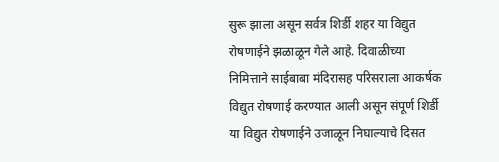सुरू झाला असून सर्वत्र शिर्डी शहर या विद्युत रोषणाईने झळाळून गेले आहे. दिवाळीच्या निमित्ताने साईबाबा मंदिरासह परिसराला आकर्षक विद्युत रोषणाई करण्यात आली असून संपूर्ण शिर्डी या विद्युत रोषणाईने उजाळून निघाल्याचे दिसत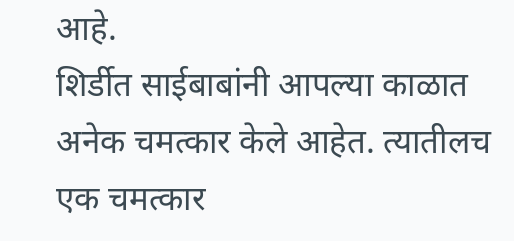आहे.
शिर्डीत साईबाबांनी आपल्या काळात अनेक चमत्कार केले आहेत. त्यातीलच एक चमत्कार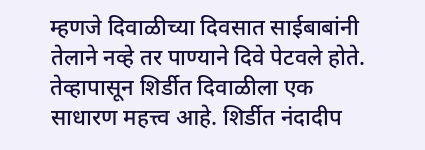म्हणजे दिवाळीच्या दिवसात साईबाबांनी तेलाने नव्हे तर पाण्याने दिवे पेटवले होते. तेव्हापासून शिर्डीत दिवाळीला एक साधारण महत्त्व आहे. शिर्डीत नंदादीप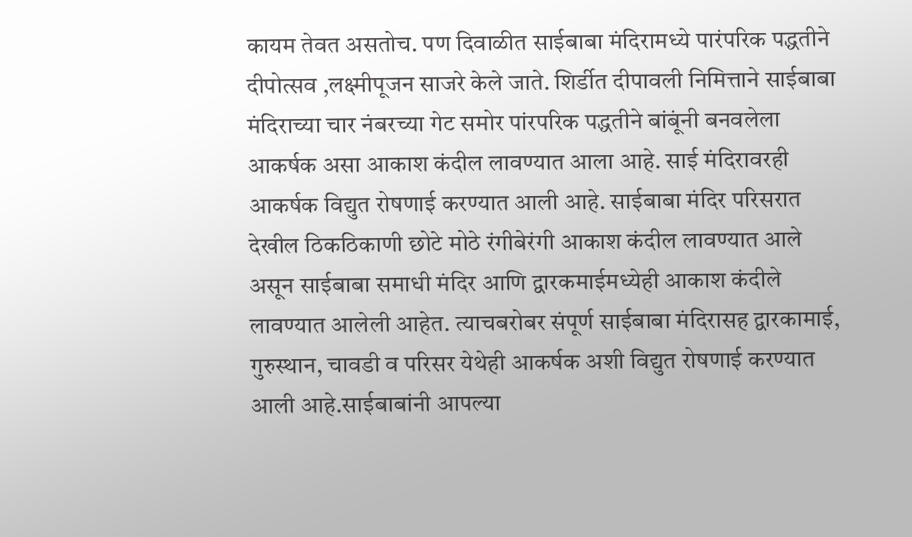कायम तेवत असतोच. पण दिवाळीत साईबाबा मंदिरामध्ये पारंपरिक पद्धतीने दीपोत्सव ,लक्ष्मीपूजन साजरे केले जाते. शिर्डीत दीपावली निमित्ताने साईबाबा मंदिराच्या चार नंबरच्या गेट समोर पांरपरिक पद्धतीने बांबूंनी बनवलेला आकर्षक असा आकाश कंदील लावण्यात आला आहे. साई मंदिरावरही आकर्षक विद्युत रोषणाई करण्यात आली आहे. साईबाबा मंदिर परिसरात देखील ठिकठिकाणी छोटे मोठे रंगीबेरंगी आकाश कंदील लावण्यात आले असून साईबाबा समाधी मंदिर आणि द्वारकमाईमध्येही आकाश कंदीले लावण्यात आलेली आहेत. त्याचबरोबर संपूर्ण साईबाबा मंदिरासह द्वारकामाई, गुरुस्थान, चावडी व परिसर येथेही आकर्षक अशी विद्युत रोषणाई करण्यात आली आहे.साईबाबांनी आपल्या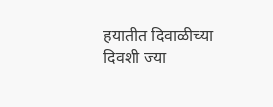हयातीत दिवाळीच्या दिवशी ज्या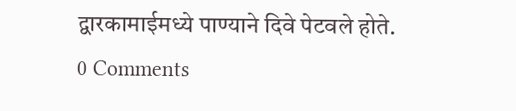द्वारकामाईमध्ये पाण्याने दिवे पेटवले होते.
0 Comments